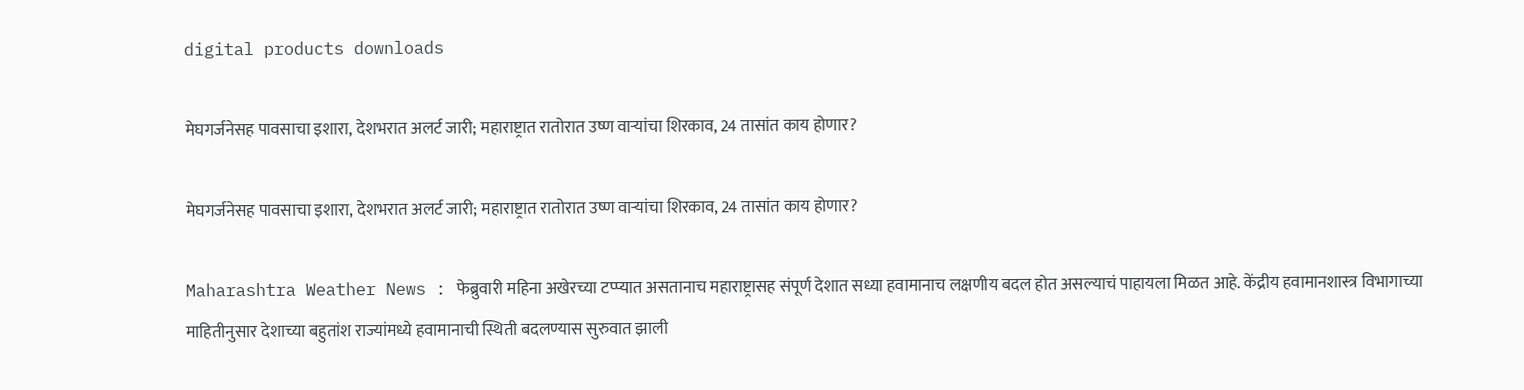digital products downloads

मेघगर्जनेसह पावसाचा इशारा, देशभरात अलर्ट जारी; महाराष्ट्रात रातोरात उष्ण वाऱ्यांचा शिरकाव, 24 तासांत काय होणार?

मेघगर्जनेसह पावसाचा इशारा, देशभरात अलर्ट जारी; महाराष्ट्रात रातोरात उष्ण वाऱ्यांचा शिरकाव, 24 तासांत काय होणार?

Maharashtra Weather News : फेब्रुवारी महिना अखेरच्या टप्प्यात असतानाच महाराष्ट्रासह संपूर्ण देशात सध्या हवामानाच लक्षणीय बदल होत असल्याचं पाहायला मिळत आहे. केंद्रीय हवामानशास्त्र विभागाच्या माहितीनुसार देशाच्या बहुतांश राज्यांमध्ये हवामानाची स्थिती बदलण्यास सुरुवात झाली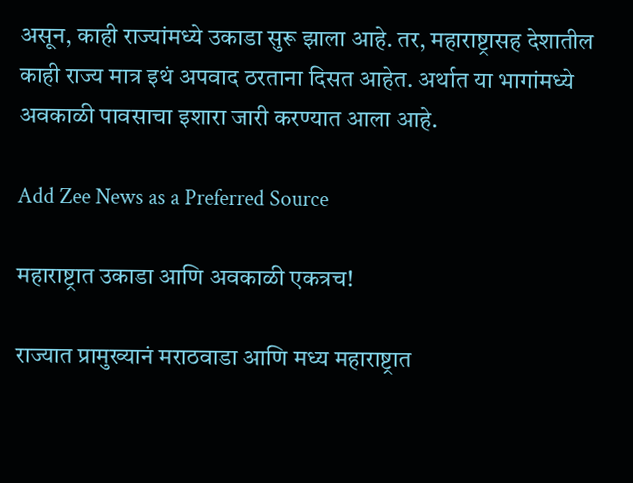असून, काही राज्यांमध्ये उकाडा सुरू झाला आहे. तर, महाराष्ट्रासह देशातील काही राज्य मात्र इथं अपवाद ठरताना दिसत आहेत. अर्थात या भागांमध्ये अवकाळी पावसाचा इशारा जारी करण्यात आला आहे.

Add Zee News as a Preferred Source

महाराष्ट्रात उकाडा आणि अवकाळी एकत्रच!

राज्यात प्रामुख्यानं मराठवाडा आणि मध्य महाराष्ट्रात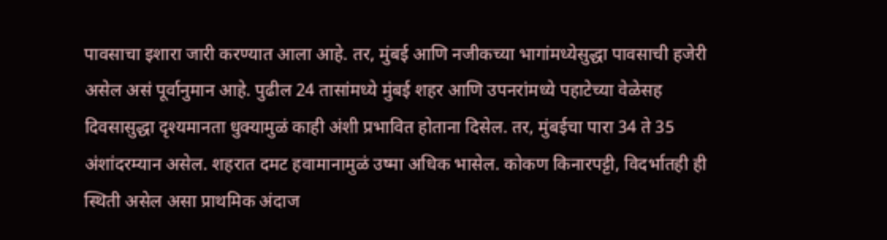पावसाचा इशारा जारी करण्यात आला आहे. तर, मुंबई आणि नजीकच्या भागांमध्येसुद्धा पावसाची हजेरी असेल असं पूर्वानुमान आहे. पुढील 24 तासांमध्ये मुंबई शहर आणि उपनरांमध्ये पहाटेच्या वेळेसह दिवसासुद्धा दृश्यमानता धुक्यामुळं काही अंशी प्रभावित होताना दिसेल. तर, मुंबईचा पारा 34 ते 35 अंशांदरम्यान असेल. शहरात दमट हवामानामुळं उष्मा अधिक भासेल. कोकण किनारपट्टी, विदर्भातही ही स्थिती असेल असा प्राथमिक अंदाज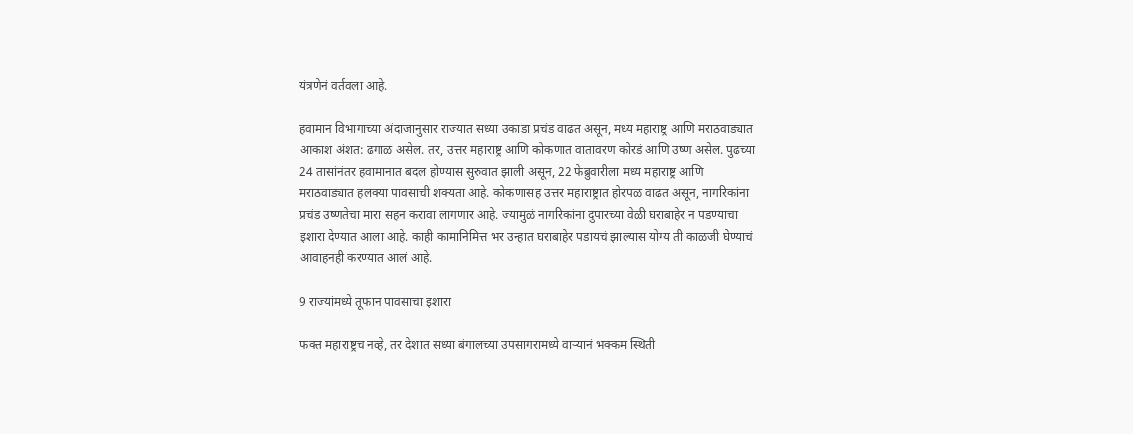यंत्रणेनं वर्तवला आहे.

हवामान विभागाच्या अंदाजानुसार राज्यात सध्या उकाडा प्रचंड वाढत असून, मध्य महाराष्ट्र आणि मराठवाड्यात आकाश अंशत: ढगाळ असेल. तर, उत्तर महाराष्ट्र आणि कोकणात वातावरण कोरडं आणि उष्ण असेल. पुढच्या 24 तासांनंतर हवामानात बदल होण्यास सुरुवात झाली असून, 22 फेब्रुवारीला मध्य महाराष्ट्र आणि मराठवाड्यात हलक्या पावसाची शक्यता आहे. कोकणासह उत्तर महाराष्ट्रात होरपळ वाढत असून, नागरिकांना प्रचंड उष्णतेचा मारा सहन करावा लागणार आहे. ज्यामुळं नागरिकांना दुपारच्या वेळी घराबाहेर न पडण्याचा इशारा देण्यात आला आहे. काही कामानिमित्त भर उन्हात घराबाहेर पडायचं झाल्यास योग्य ती काळजी घेण्याचं आवाहनही करण्यात आलं आहे.

9 राज्यांमध्ये तूफान पावसाचा इशारा

फक्त महाराष्ट्रच नव्हे, तर देशात सध्या बंगालच्या उपसागरामध्ये वाऱ्यानं भक्कम स्थिती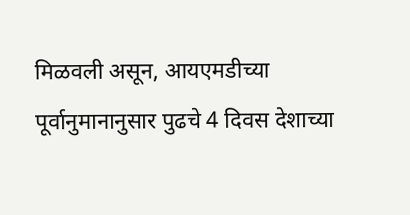मिळवली असून, आयएमडीच्या पूर्वानुमानानुसार पुढचे 4 दिवस देशाच्या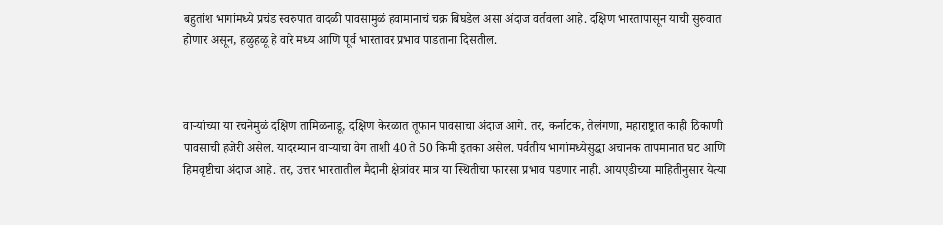बहुतांश भागांमध्ये प्रचंड स्वरुपात वादळी पावसामुळं हवामानाचं चक्र बिघडेल असा अंदाज वर्तवला आहे. दक्षिण भारतापासून याची सुरुवात होणार असून, हळुहळू हे वारे मध्य आणि पूर्व भारतावर प्रभाव पाडताना दिसतील.



वाऱ्यांच्या या रचनेमुळं दक्षिण तामिळनाडू, दक्षिण केरळात तूफान पावसाचा अंदाज आगे. तर, कर्नाटक, तेलंगणा, महाराष्ट्रात काही ठिकाणी पावसाची हजेरी असेल. यादरम्यान वाऱ्याचा वेग ताशी 40 ते 50 किमी इतका असेल. पर्वतीय भागांमध्येसुद्धा अचानक तापमानात घट आणि हिमवृष्टीचा अंदाज आहे. तर, उत्तर भारतातील मैदानी क्षेत्रांवर मात्र या स्थितीचा फारसा प्रभाव पडणार नाही. आयएडीच्या माहितीनुसार येत्या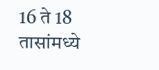16 ते 18 तासांमध्ये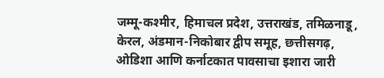जम्मू-कश्मीर, हिमाचल प्रदेश, उत्तराखंड, तमिळनाडू, केरल, अंडमान-निकोबार द्वीप समूह, छत्तीसगढ़, ओडिशा आणि कर्नाटकात पावसाचा इशारा जारी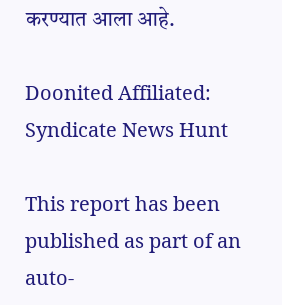करण्यात आला आहे.

Doonited Affiliated: Syndicate News Hunt

This report has been published as part of an auto-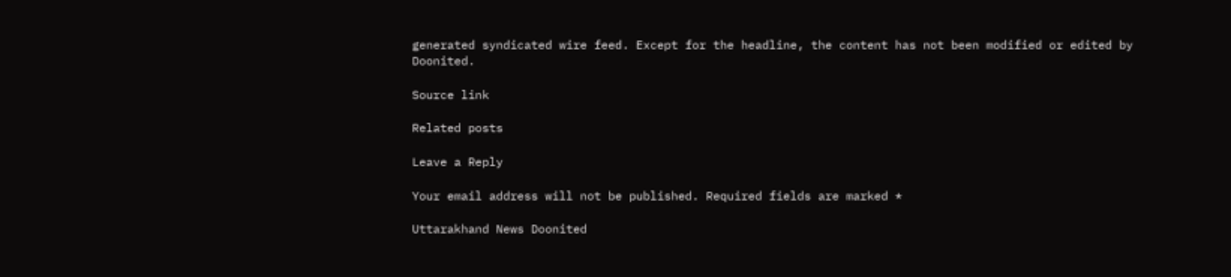generated syndicated wire feed. Except for the headline, the content has not been modified or edited by Doonited.

Source link

Related posts

Leave a Reply

Your email address will not be published. Required fields are marked *

Uttarakhand News Doonited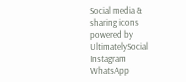Social media & sharing icons powered by UltimatelySocial
Instagram
WhatsApp